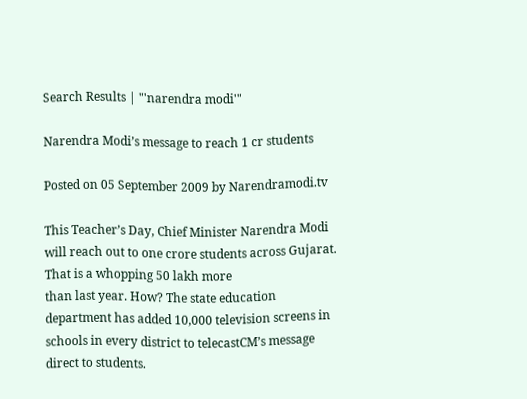Search Results | "'narendra modi'"

Narendra Modi’s message to reach 1 cr students

Posted on 05 September 2009 by Narendramodi.tv

This Teacher’s Day, Chief Minister Narendra Modi will reach out to one crore students across Gujarat. That is a whopping 50 lakh more
than last year. How? The state education department has added 10,000 television screens in schools in every district to telecastCM’s message direct to students.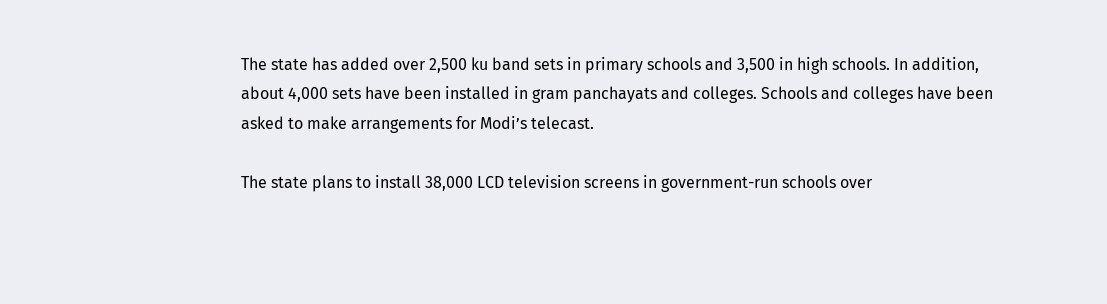The state has added over 2,500 ku band sets in primary schools and 3,500 in high schools. In addition, about 4,000 sets have been installed in gram panchayats and colleges. Schools and colleges have been asked to make arrangements for Modi’s telecast.

The state plans to install 38,000 LCD television screens in government-run schools over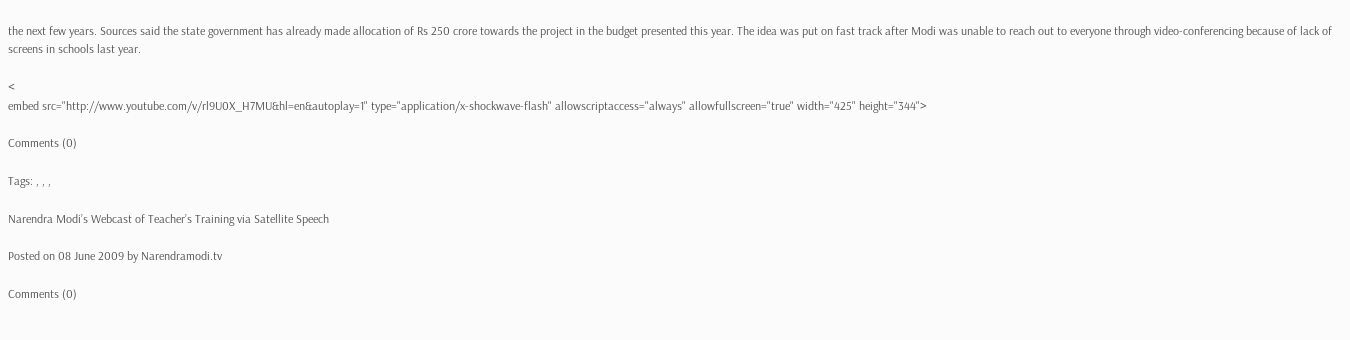the next few years. Sources said the state government has already made allocation of Rs 250 crore towards the project in the budget presented this year. The idea was put on fast track after Modi was unable to reach out to everyone through video-conferencing because of lack of screens in schools last year.

<
embed src="http://www.youtube.com/v/rl9U0X_H7MU&hl=en&autoplay=1" type="application/x-shockwave-flash" allowscriptaccess="always" allowfullscreen="true" width="425" height="344">

Comments (0)

Tags: , , ,

Narendra Modi’s Webcast of Teacher’s Training via Satellite Speech

Posted on 08 June 2009 by Narendramodi.tv

Comments (0)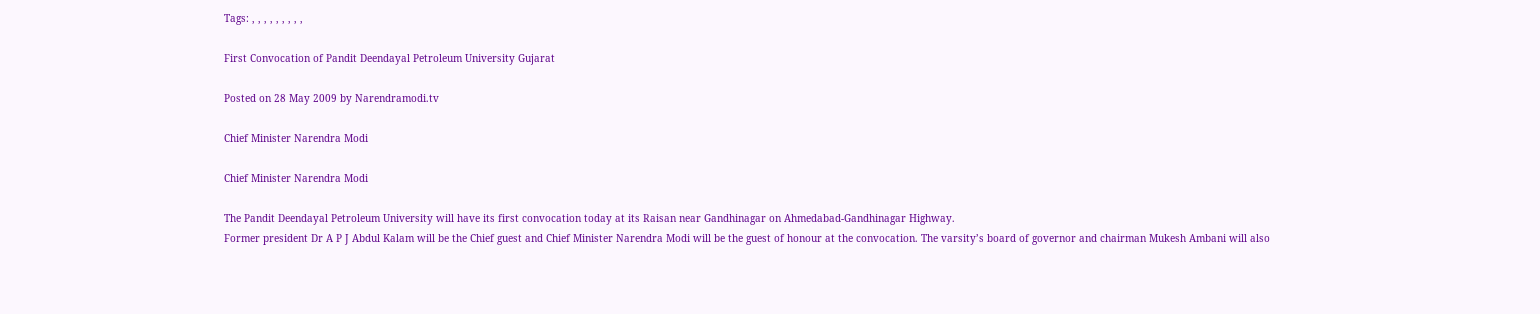Tags: , , , , , , , , ,

First Convocation of Pandit Deendayal Petroleum University Gujarat

Posted on 28 May 2009 by Narendramodi.tv

Chief Minister Narendra Modi

Chief Minister Narendra Modi

The Pandit Deendayal Petroleum University will have its first convocation today at its Raisan near Gandhinagar on Ahmedabad-Gandhinagar Highway.
Former president Dr A P J Abdul Kalam will be the Chief guest and Chief Minister Narendra Modi will be the guest of honour at the convocation. The varsity’s board of governor and chairman Mukesh Ambani will also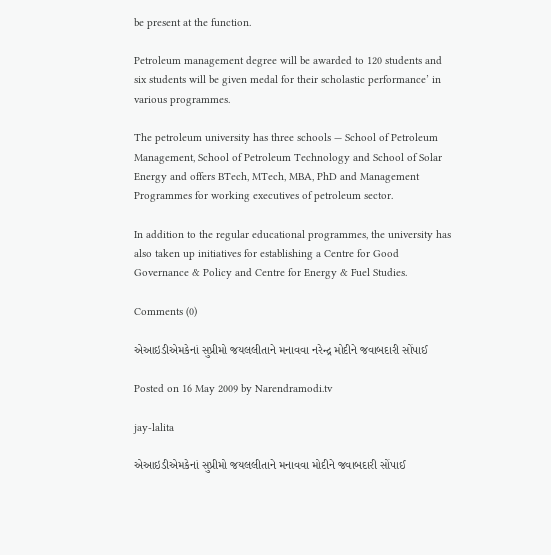be present at the function.

Petroleum management degree will be awarded to 120 students and six students will be given medal for their scholastic performance’ in various programmes.

The petroleum university has three schools — School of Petroleum Management, School of Petroleum Technology and School of Solar Energy and offers BTech, MTech, MBA, PhD and Management Programmes for working executives of petroleum sector.

In addition to the regular educational programmes, the university has also taken up initiatives for establishing a Centre for Good Governance & Policy and Centre for Energy & Fuel Studies.

Comments (0)

એઆઇડીએમકેનાં સુપ્રીમો જયલલીતાને મનાવવા નરેન્દ્ર મોદીને જવાબદારી સોંપાઈ

Posted on 16 May 2009 by Narendramodi.tv

jay-lalita

એઆઇડીએમકેનાં સુપ્રીમો જયલલીતાને મનાવવા મોદીને જવાબદારી સોંપાઈ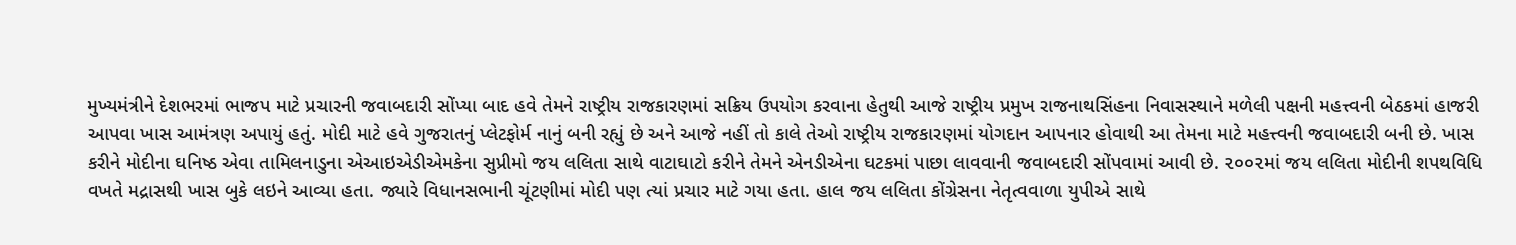મુખ્યમંત્રીને દેશભરમાં ભાજપ માટે પ્રચારની જવાબદારી સોંપ્યા બાદ હવે તેમને રાષ્ટ્રીય રાજકારણમાં સક્રિય ઉપયોગ કરવાના હેતુથી આજે રાષ્ટ્રીય પ્રમુખ રાજનાથસિંહના નિવાસસ્થાને મળેલી પક્ષની મહત્ત્વની બેઠકમાં હાજરી આપવા ખાસ આમંત્રણ અપાયું હતું. મોદી માટે હવે ગુજરાતનું પ્લેટફોર્મ નાનું બની રહ્યું છે અને આજે નહીં તો કાલે તેઓ રાષ્ટ્રીય રાજકારણમાં યોગદાન આપનાર હોવાથી આ તેમના માટે મહત્ત્વની જવાબદારી બની છે. ખાસ કરીને મોદીના ઘનિષ્ઠ એવા તામિલનાડુના એઆઇએડીએમકેના સુપ્રીમો જય લલિતા સાથે વાટાઘાટો કરીને તેમને એનડીએના ઘટકમાં પાછા લાવવાની જવાબદારી સોંપવામાં આવી છે. ૨૦૦૨માં જય લલિતા મોદીની શપથવિધિ વખતે મદ્રાસથી ખાસ બુકે લઇને આવ્યા હતા. જ્યારે વિધાનસભાની ચૂંટણીમાં મોદી પણ ત્યાં પ્રચાર માટે ગયા હતા. હાલ જય લલિતા કોંગ્રેસના નેતૃત્વવાળા યુપીએ સાથે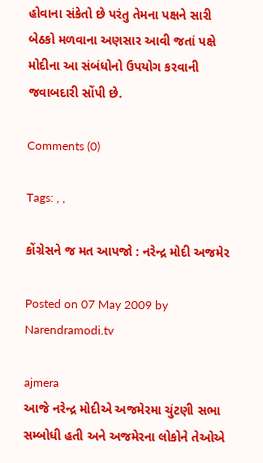હોવાના સંકેતો છે પરંતુ તેમના પક્ષને સારી બેઠકો મળવાના અણસાર આવી જતાં પક્ષે મોદીના આ સંબંધોનો ઉપયોગ કરવાની જવાબદારી સોંપી છે.

Comments (0)

Tags: , ,

કોંગ્રેસને જ મત આપજો : નરેન્દ્ર મોદી અજમેર

Posted on 07 May 2009 by Narendramodi.tv

ajmera
આજે નરેન્દ્ર મોદીએ અજમેરમા ચુંટણી સભા સમ્બોધી હતી અને અજમેરના લોકોને તેઓએ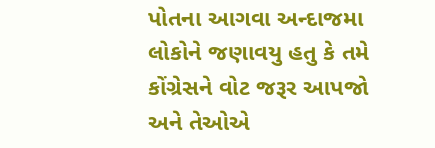પોતના આગવા અન્દાજમા લોકોને જણાવયુ હતુ કે તમે કોંગ્રેસને વોટ જરૂર આપજો અને તેઓએ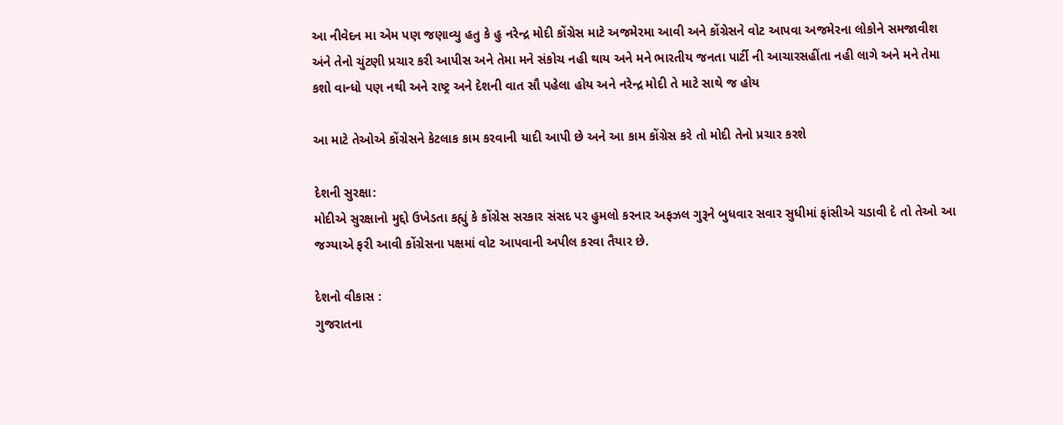આ નીવેદન મા એમ પણ જણાવ્યુ હતુ કે હુ નરેન્દ્ર મોદી કોંગ્રેસ માટે અજમેરમા આવી અને કોંગ્રેસને વોટ આપવા અજમેરના લોકોને સમજાવીશ અંને તેનો ચુંટણી પ્રચાર કરી આપીસ અને તેમા મને સંકોચ નહી થાય અને મને ભારતીય જનતા પાર્ટી ની આચારસહીંતા નહી લાગે અને મને તેમા કશો વાન્ધો પણ નથી અને રાષ્ટ્ર અને દેશની વાત સૌ પહેલા હોય અને નરેન્દ્ર મોદી તે માટે સાથે જ હોય

આ માટે તેઓએ કોંગ્રેસને કેટલાક કામ કરવાની યાદી આપી છે અને આ કામ કોંગ્રેસ કરે તો મોદી તેનો પ્રચાર કરશે

દેશની સુરક્ષા:
મોદીએ સુરક્ષાનો મુદ્દો ઉખેડતા કહ્યું કે કોંગ્રેસ સરકાર સંસદ પર હુમલો કરનાર અફઝલ ગુરૂને બુધવાર સવાર સુધીમાં ફાંસીએ ચડાવી દે તો તેઓ આ જગ્યાએ ફરી આવી કોંગ્રેસના પક્ષમાં વોટ આપવાની અપીલ કરવા તૈયાર છે.

દેશનો વીકાસ :
ગુજરાતના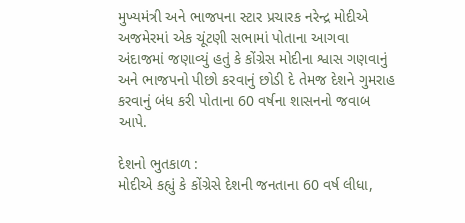મુખ્યમંત્રી અને ભાજપના સ્ટાર પ્રચારક નરેન્દ્ર મોદીએ અજમેરમાં એક ચૂંટણી સભામાં પોતાના આગવા અંદાજમાં જણાવ્યું હતું કે કોંગ્રેસ મોદીના શ્વાસ ગણવાનું અને ભાજપનો પીછો કરવાનું છોડી દે તેમજ દેશને ગુમરાહ કરવાનું બંધ કરી પોતાના 60 વર્ષના શાસનનો જવાબ આપે.

દેશનો ભુતકાળ :
મોદીએ કહ્યું કે કોંગ્રેસે દેશની જનતાના 60 વર્ષ લીધા,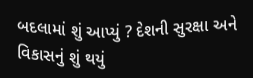બદલામાં શું આપ્યું ? દેશની સુરક્ષા અને વિકાસનું શું થયું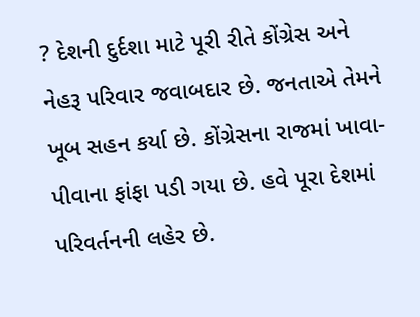? દેશની દુર્દશા માટે પૂરી રીતે કોંગ્રેસ અને નેહરૂ પરિવાર જવાબદાર છે. જનતાએ તેમને ખૂબ સહન કર્યા છે. કોંગ્રેસના રાજમાં ખાવા-પીવાના ફાંફા પડી ગયા છે. હવે પૂરા દેશમાં પરિવર્તનની લહેર છે.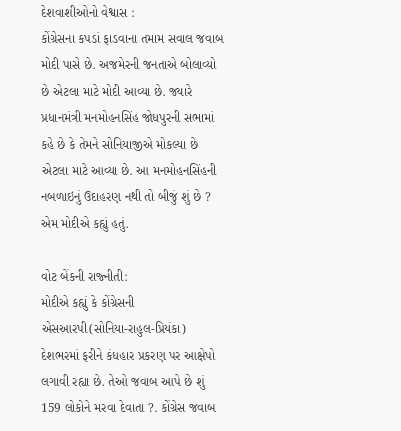દેશવાશીઓનો વેશ્વાસ :
કોંગ્રેસના કપડાં ફાડવાના તમામ સવાલ જવાબ મોદી પાસે છે. અજમેરની જનતાએ બોલાવ્યો છે એટલા માટે મોદી આવ્યા છે. જ્યારે પ્રધાનમંત્રી મનમોહનસિંહ જોધપુરની સભામાં કહે છે કે તેમને સોનિયાજીએ મોકલ્યા છે એટલા માટે આવ્યા છે. આ મનમોહનસિંહની નબળાઇનું ઉદાહરણ નથી તો બીજું શું છે ? એમ મોદીએ કહ્યું હતું.

વોટ બેંકની રાજ્નીતી:
મોદીએ કહ્યું કે કોંગ્રેસની એસઆરપી(સોનિયા-રાહુલ-પ્રિયંકા) દેશભરમાં ફરીને કંધહાર પ્રકરણ પર આક્ષેપો લગાવી રહ્યા છે. તેઓ જવાબ આપે છે શું 159 લોકોને મરવા દેવાતા ?. કોંગ્રેસ જવાબ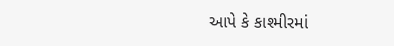આપે કે કાશ્મીરમાં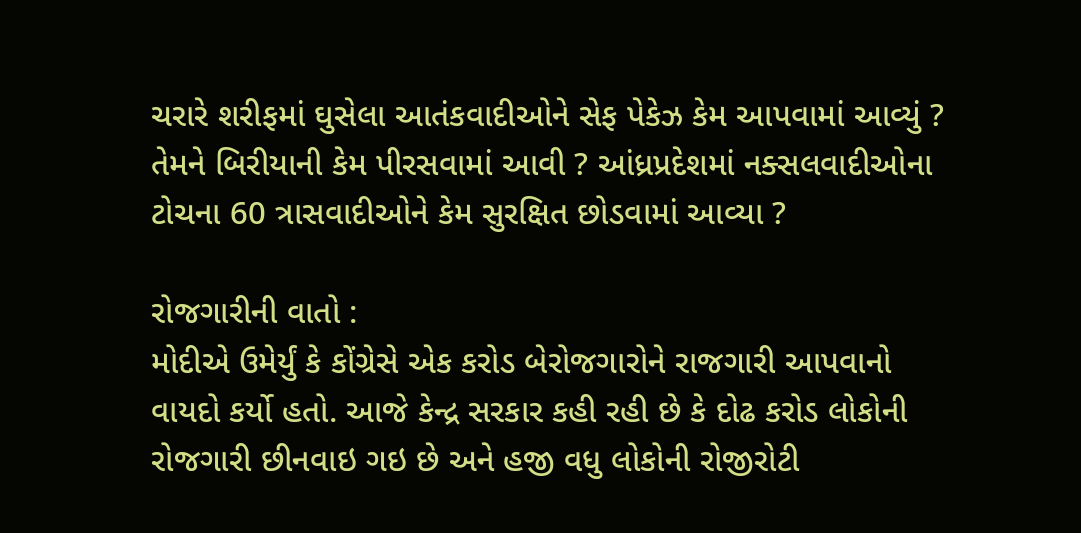ચરારે શરીફમાં ઘુસેલા આતંકવાદીઓને સેફ પેકેઝ કેમ આપવામાં આવ્યું ? તેમને બિરીયાની કેમ પીરસવામાં આવી ? આંધ્રપ્રદેશમાં નક્સલવાદીઓના ટોચના 60 ત્રાસવાદીઓને કેમ સુરક્ષિત છોડવામાં આવ્યા ?

રોજગારીની વાતો :
મોદીએ ઉમેર્યું કે કોંગ્રેસે એક કરોડ બેરોજગારોને રાજગારી આપવાનો વાયદો કર્યો હતો. આજે કેન્દ્ર સરકાર કહી રહી છે કે દોઢ કરોડ લોકોની રોજગારી છીનવાઇ ગઇ છે અને હજી વધુ લોકોની રોજીરોટી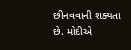છીનવવાની શક્યતા છે. મોદીએ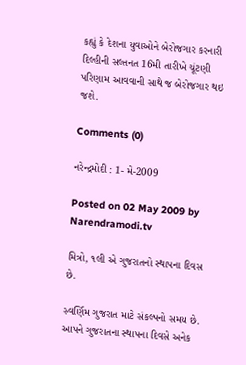કહ્યું કે દેશના યુવાઓને બેરોજગાર કરનારી દિલ્હીની સલ્તનત 16મી તારીખે ચૂંટણી પરિણામ આવવાની સાથે જ બેરોજગાર થઇ જશે.

Comments (0)

નરેન્દ્રમોદી : 1- મે-2009

Posted on 02 May 2009 by Narendramodi.tv

મિત્રો, ૧લી એ ગુજરાતનો સ્થાપના દિવસ છે.

સ્વર્ણિમ ગુજરાત માટે સંકલ્પનો સમય છે. આપને ગુજરાતના સ્થાપના દિવસે અનેક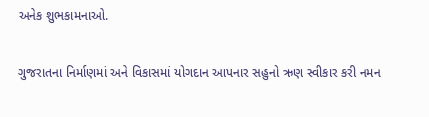અનેક શુભકામનાઓ.

ગુજરાતના નિર્માણમાં અને વિકાસમાં યોગદાન આપનાર સહુનો ઋણ સ્વીકાર કરી નમન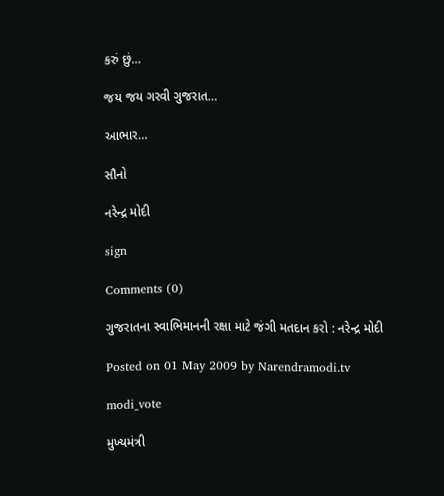કરું છું…

જય જય ગરવી ગુજરાત…

આભાર…

સૌનો

નરેન્દ્ર મોદી

sign

Comments (0)

ગુજરાતના સ્વાભિમાનની રક્ષા માટે જંગી મતદાન કરો : નરેન્દ્ર મોદી

Posted on 01 May 2009 by Narendramodi.tv

modi_vote

મુખ્યમંત્રી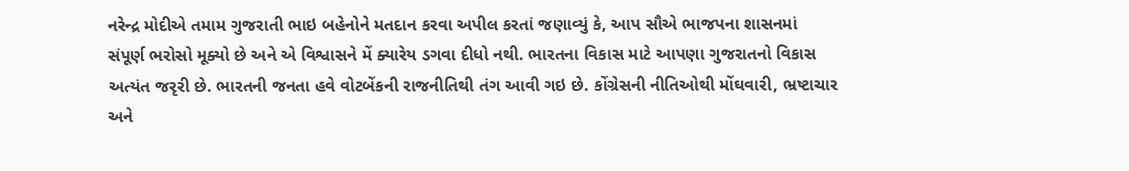નરેન્દ્ર મોદીએ તમામ ગુજરાતી ભાઇ બહેનોને મતદાન કરવા અપીલ કરતાં જણાવ્યું કે, આપ સૌએ ભાજપના શાસનમાં સંપૂર્ણ ભરોસો મૂક્યો છે અને એ વિશ્વાસને મેં ક્યારેય ડગવા દીધો નથી. ભારતના વિકાસ માટે આપણા ગુજરાતનો વિકાસ અત્યંત જરૃરી છે. ભારતની જનતા હવે વોટબેંકની રાજનીતિથી તંગ આવી ગઇ છે. કોંગ્રેસની નીતિઓથી મોંઘવારી, ભ્રષ્ટાચાર અને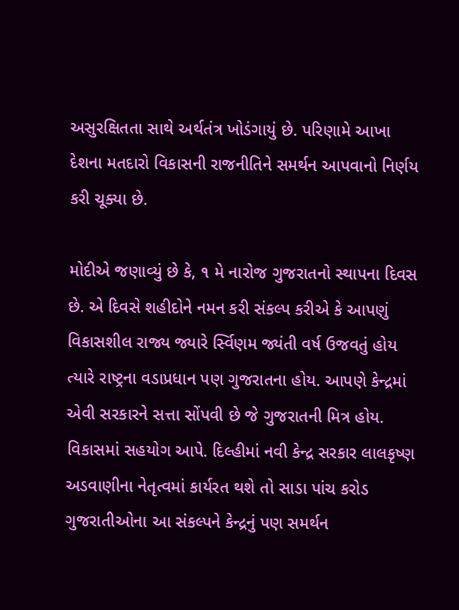અસુરક્ષિતતા સાથે અર્થતંત્ર ખોડંગાયું છે. પરિણામે આખા દેશના મતદારો વિકાસની રાજનીતિને સમર્થન આપવાનો નિર્ણય કરી ચૂક્યા છે.

મોદીએ જણાવ્યું છે કે, ૧ મે નારોજ ગુજરાતનો સ્થાપના દિવસ છે. એ દિવસે શહીદોને નમન કરી સંકલ્પ કરીએ કે આપણું વિકાસશીલ રાજ્ય જ્યારે ર્સ્વિણમ જ્યંતી વર્ષ ઉજવતું હોય ત્યારે રાષ્ટ્રના વડાપ્રધાન પણ ગુજરાતના હોય. આપણે કેન્દ્રમાં એવી સરકારને સત્તા સોંપવી છે જે ગુજરાતની મિત્ર હોય. વિકાસમાં સહયોગ આપે. દિલ્હીમાં નવી કેન્દ્ર સરકાર લાલકૃષ્ણ અડવાણીના નેતૃત્વમાં કાર્યરત થશે તો સાડા પાંચ કરોડ ગુજરાતીઓના આ સંકલ્પને કેન્દ્રનું પણ સમર્થન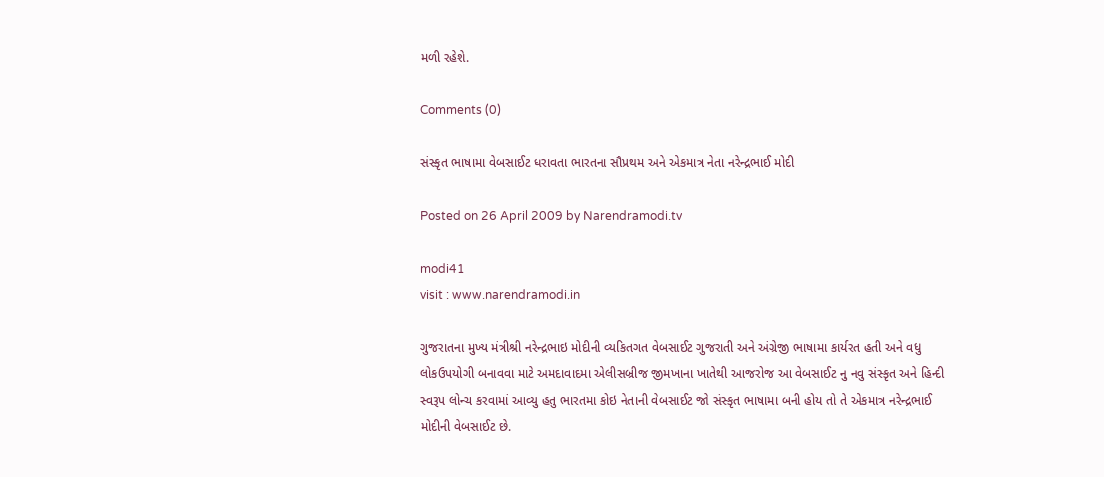મળી રહેશે.

Comments (0)

સંસ્કૃત ભાષામા વેબસાઈટ ધરાવતા ભારતના સૌપ્રથમ અને એકમાત્ર નેતા નરેન્દ્રભાઈ મોદી

Posted on 26 April 2009 by Narendramodi.tv

modi41
visit : www.narendramodi.in

ગુજરાતના મુખ્ય મંત્રીશ્રી નરેન્દ્રભાઇ મોદીની વ્યકિતગત વેબસાઈટ ગુજરાતી અને અંગ્રેજી ભાષામા કાર્યરત હતી અને વધુ લોકઉપયોગી બનાવવા માટે અમદાવાદમા એલીસબ્રીજ જીમખાના ખાતેથી આજરોજ આ વેબસાઈટ નુ નવુ સંસ્કૃત અને હિન્દી સ્વરૂપ લોન્ચ કરવામાં આવ્યુ હતુ ભારતમા કોઇ નેતાની વેબસાઈટ જો સંસ્કૃત ભાષામા બની હોય તો તે એકમાત્ર નરેન્દ્રભાઈ મોદીની વેબસાઈટ છે.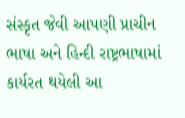સંસ્કૃત જેવી આપણી પ્રાચીન ભાષા અને હિન્દી રાષ્ટ્રભાષામાં કાર્યરત થયેલી આ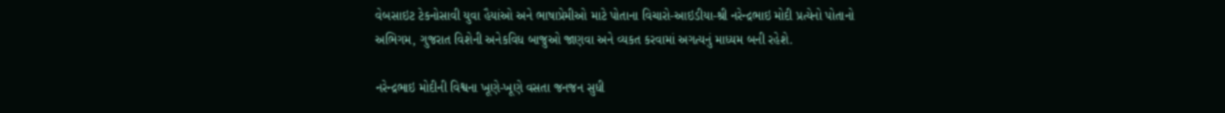વેબસાઇટ ટેકનોસાવી યુવા હૈયાંઓ અને ભાષાપ્રેમીઓ માટે પોતાના વિચારો-આઇડીયા-શ્રી નરેન્દ્રભાઇ મોદી પ્રત્યેનો પોતાનો અભિગમ, ગુજરાત વિશેની અનેકવિધ બાજુઓ જાણવા અને વ્યકત કરવામાં અગત્યનું માધ્યમ બની રહેશે.

નરેન્દ્રભાઇ મોદીની વિશ્વના ખૂણે-ખૂણે વસતા જનજન સુધી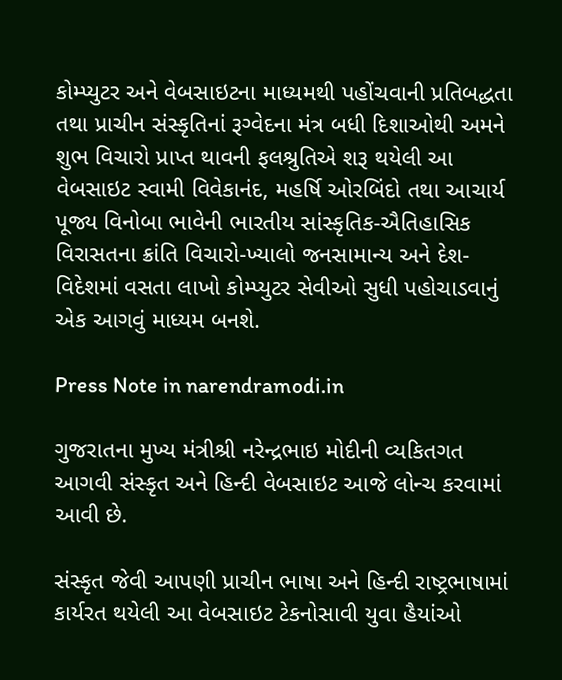કોમ્પ્યુટર અને વેબસાઇટના માધ્યમથી પહોંચવાની પ્રતિબદ્ધતા તથા પ્રાચીન સંસ્કૃતિનાં રૂગ્વેદના મંત્ર બધી દિશાઓથી અમને શુભ વિચારો પ્રાપ્ત થાવની ફલશ્રુતિએ શરૂ થયેલી આ વેબસાઇટ સ્વામી વિવેકાનંદ, મહર્ષિ ઓરબિંદો તથા આચાર્ય પૂજ્ય વિનોબા ભાવેની ભારતીય સાંસ્કૃતિક-ઐતિહાસિક વિરાસતના ક્રાંતિ વિચારો-ખ્યાલો જનસામાન્ય અને દેશ-વિદેશમાં વસતા લાખો કોમ્પ્યુટર સેવીઓ સુધી પહોચાડવાનું એક આગવું માધ્યમ બનશે.

Press Note in narendramodi.in

ગુજરાતના મુખ્ય મંત્રીશ્રી નરેન્દ્રભાઇ મોદીની વ્યકિતગત આગવી સંસ્કૃત અને હિન્દી વેબસાઇટ આજે લોન્ચ કરવામાં આવી છે.

સંસ્કૃત જેવી આપણી પ્રાચીન ભાષા અને હિન્દી રાષ્ટ્રભાષામાં કાર્યરત થયેલી આ વેબસાઇટ ટેકનોસાવી યુવા હૈયાંઓ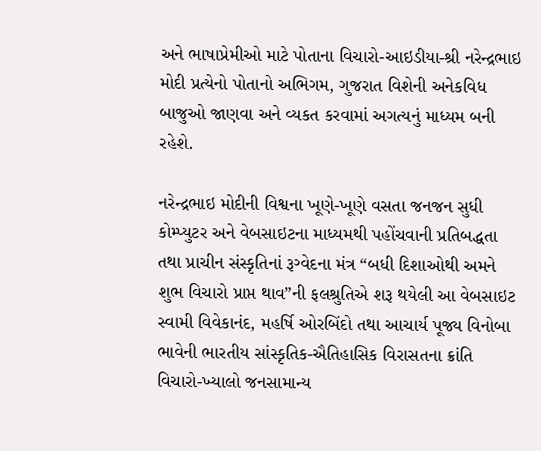અને ભાષાપ્રેમીઓ માટે પોતાના વિચારો-આઇડીયા-શ્રી નરેન્દ્રભાઇ મોદી પ્રત્યેનો પોતાનો અભિગમ, ગુજરાત વિશેની અનેકવિધ બાજુઓ જાણવા અને વ્યકત કરવામાં અગત્યનું માધ્યમ બની રહેશે.

નરેન્દ્રભાઇ મોદીની વિશ્વના ખૂણે-ખૂણે વસતા જનજન સુધી કોમ્પ્યુટર અને વેબસાઇટના માધ્યમથી પહોંચવાની પ્રતિબદ્ધતા તથા પ્રાચીન સંસ્કૃતિનાં રૂગ્વેદના મંત્ર “બધી દિશાઓથી અમને શુભ વિચારો પ્રાપ્ત થાવ”ની ફલશ્રુતિએ શરૂ થયેલી આ વેબસાઇટ સ્વામી વિવેકાનંદ, મહર્ષિ ઓરબિંદો તથા આચાર્ય પૂજ્ય વિનોબા ભાવેની ભારતીય સાંસ્કૃતિક-ઐતિહાસિક વિરાસતના ક્રાંતિ વિચારો-ખ્યાલો જનસામાન્ય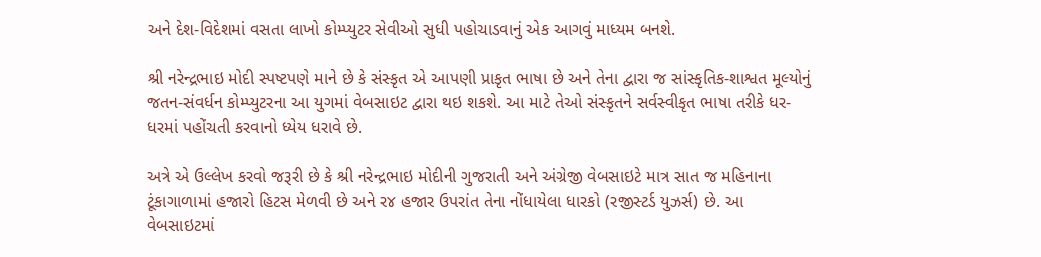અને દેશ-વિદેશમાં વસતા લાખો કોમ્પ્યુટર સેવીઓ સુધી પહોચાડવાનું એક આગવું માધ્યમ બનશે.

શ્રી નરેન્દ્રભાઇ મોદી સ્પષ્ટપણે માને છે કે સંસ્કૃત એ આપણી પ્રાકૃત ભાષા છે અને તેના દ્વારા જ સાંસ્કૃતિક-શાશ્વત મૂલ્યોનું જતન-સંવર્ધન કોમ્પ્યુટરના આ યુગમાં વેબસાઇટ દ્વારા થઇ શકશે. આ માટે તેઓ સંસ્કૃતને સર્વસ્વીકૃત ભાષા તરીકે ધર-ધરમાં પહોંચતી કરવાનો ધ્યેય ધરાવે છે.

અત્રે એ ઉલ્લેખ કરવો જરૂરી છે કે શ્રી નરેન્દ્રભાઇ મોદીની ગુજરાતી અને અંગ્રેજી વેબસાઇટે માત્ર સાત જ મહિનાના ટૂંકાગાળામાં હજારો હિટસ મેળવી છે અને ર૪ હજાર ઉપરાંત તેના નોંધાયેલા ધારકો (રજીસ્ટર્ડ યુઝર્સ) છે. આ વેબસાઇટમાં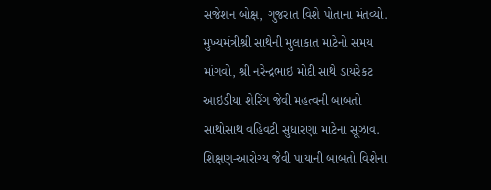સજેશન બોક્ષ, ગુજરાત વિશે પોતાના મંતવ્યો. મુખ્યમંત્રીશ્રી સાથેની મુલાકાત માટેનો સમય માંગવો, શ્રી નરેન્દ્રભાઇ મોદી સાથે ડાયરેકટ આઇડીયા શેરિંગ જેવી મહત્વની બાબતો સાથોસાથ વહિવટી સુધારણા માટેના સૂઝાવ. શિક્ષણ-આરોગ્ય જેવી પાયાની બાબતો વિશેના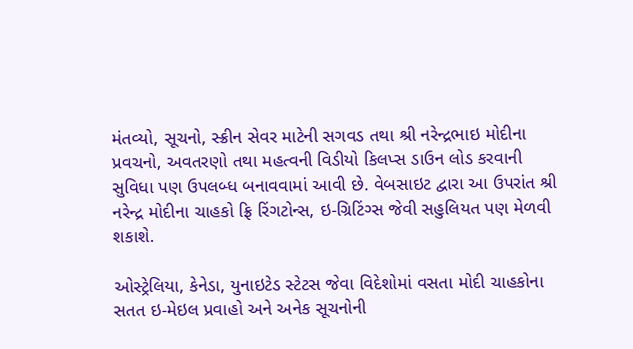મંતવ્યો, સૂચનો, સ્ક્રીન સેવર માટેની સગવડ તથા શ્રી નરેન્દ્રભાઇ મોદીના પ્રવચનો, અવતરણો તથા મહત્વની વિડીયો કિલપ્સ ડાઉન લોડ કરવાની સુવિધા પણ ઉપલબ્ધ બનાવવામાં આવી છે. વેબસાઇટ દ્વારા આ ઉપરાંત શ્રી નરેન્દ્ર મોદીના ચાહકો ફ્રિ રિંગટોન્સ, ઇ-ગ્રિટિંગ્સ જેવી સહુલિયત પણ મેળવી શકાશે.

ઓસ્ટ્રેલિયા, કેનેડા, યુનાઇટેડ સ્ટેટસ જેવા વિદેશોમાં વસતા મોદી ચાહકોના સતત ઇ-મેઇલ પ્રવાહો અને અનેક સૂચનોની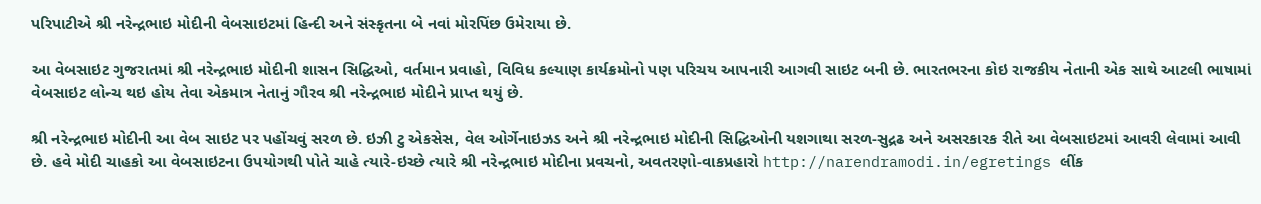પરિપાટીએ શ્રી નરેન્દ્રભાઇ મોદીની વેબસાઇટમાં હિન્દી અને સંસ્કૃતના બે નવાં મોરપિંછ ઉમેરાયા છે.

આ વેબસાઇટ ગુજરાતમાં શ્રી નરેન્દ્રભાઇ મોદીની શાસન સિદ્ધિઓ, વર્તમાન પ્રવાહો, વિવિધ કલ્યાણ કાર્યક્રમોનો પણ પરિચય આપનારી આગવી સાઇટ બની છે. ભારતભરના કોઇ રાજકીય નેતાની એક સાથે આટલી ભાષામાં વેબસાઇટ લોન્ચ થઇ હોય તેવા એકમાત્ર નેતાનું ગૌરવ શ્રી નરેન્દ્રભાઇ મોદીને પ્રાપ્ત થયું છે.

શ્રી નરેન્દ્રભાઇ મોદીની આ વેબ સાઇટ પર પહોંચવું સરળ છે. ઇઝી ટુ એકસેસ, વેલ ઓર્ગેનાઇઝડ અને શ્રી નરેન્દ્રભાઇ મોદીની સિદ્ધિઓની યશગાથા સરળ-સુદ્રઢ અને અસરકારક રીતે આ વેબસાઇટમાં આવરી લેવામાં આવી છે. હવે મોદી ચાહકો આ વેબસાઇટના ઉપયોગથી પોતે ચાહે ત્યારે-ઇચ્છે ત્યારે શ્રી નરેન્દ્રભાઇ મોદીના પ્રવચનો, અવતરણો-વાકપ્રહારો http://narendramodi.in/egretings લીંક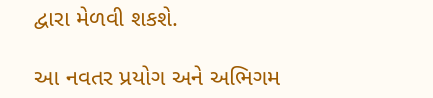દ્વારા મેળવી શકશે.

આ નવતર પ્રયોગ અને અભિગમ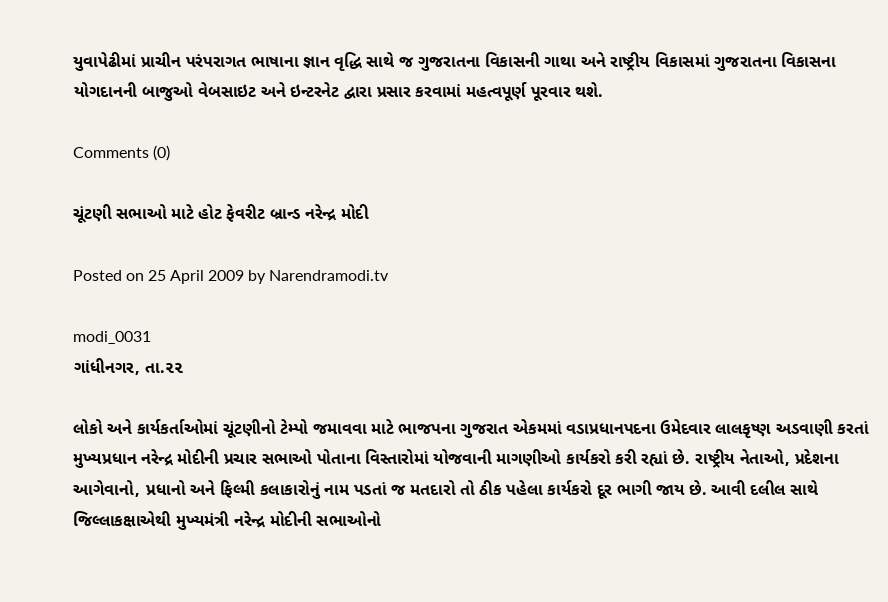યુવાપેઢીમાં પ્રાચીન પરંપરાગત ભાષાના જ્ઞાન વૃદ્ધિ સાથે જ ગુજરાતના વિકાસની ગાથા અને રાષ્ટ્રીય વિકાસમાં ગુજરાતના વિકાસના યોગદાનની બાજુઓ વેબસાઇટ અને ઇન્ટરનેટ દ્વારા પ્રસાર કરવામાં મહત્વપૂર્ણ પૂરવાર થશે.

Comments (0)

ચૂંટણી સભાઓ માટે હોટ ફેવરીટ બ્રાન્ડ નરેન્દ્ર મોદી

Posted on 25 April 2009 by Narendramodi.tv

modi_0031
ગાંધીનગર, તા.૨૨

લોકો અને કાર્યકર્તાઓમાં ચૂંટણીનો ટેમ્પો જમાવવા માટે ભાજપના ગુજરાત એકમમાં વડાપ્રધાનપદના ઉમેદવાર લાલકૃષ્ણ અડવાણી કરતાં મુખ્યપ્રધાન નરેન્દ્ર મોદીની પ્રચાર સભાઓ પોતાના વિસ્તારોમાં યોજવાની માગણીઓ કાર્યકરો કરી રહ્યાં છે. રાષ્ટ્રીય નેતાઓ, પ્રદેશના આગેવાનો, પ્રધાનો અને ફિલ્મી કલાકારોનું નામ પડતાં જ મતદારો તો ઠીક પહેલા કાર્યકરો દૂર ભાગી જાય છે. આવી દલીલ સાથે જિલ્લાકક્ષાએથી મુખ્યમંત્રી નરેન્દ્ર મોદીની સભાઓનો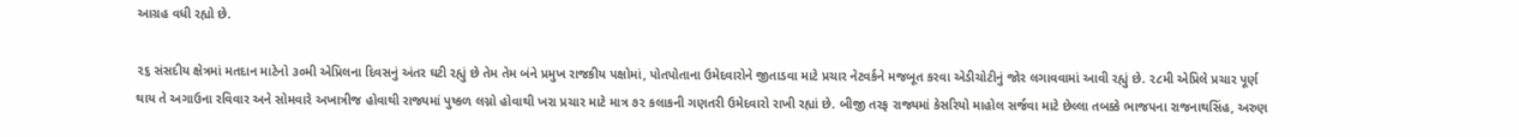આગ્રહ વધી રહ્યો છે.

૨૬ સંસદીય ક્ષેત્રમાં મતદાન માટેનો ૩૦મી એપ્રિલના દિવસનું અંતર ઘટી રહ્યું છે તેમ તેમ બંને પ્રમુખ રાજકીય પક્ષોમાં, પોતપોતાના ઉમેદવારોને જીતાડવા માટે પ્રચાર નેટવર્કને મજબૂત કરવા એડીચોટીનું જોર લગાવવામાં આવી રહ્યું છે. ૨૮મી એપ્રિલે પ્રચાર પૂર્ણ થાય તે અગાઉના રવિવાર અને સોમવારે અખાત્રીજ હોવાથી રાજ્યમાં પુષ્કળ લગ્નો હોવાથી ખરા પ્રચાર માટે માત્ર ૭૨ કલાકની ગણતરી ઉમેદવારો રાખી રહ્યાં છે. બીજી તરફ રાજ્યમાં કેસરિયો માહોલ સર્જવા માટે છેલ્લા તબક્કે ભાજપના રાજનાથસિંહ, અરુણ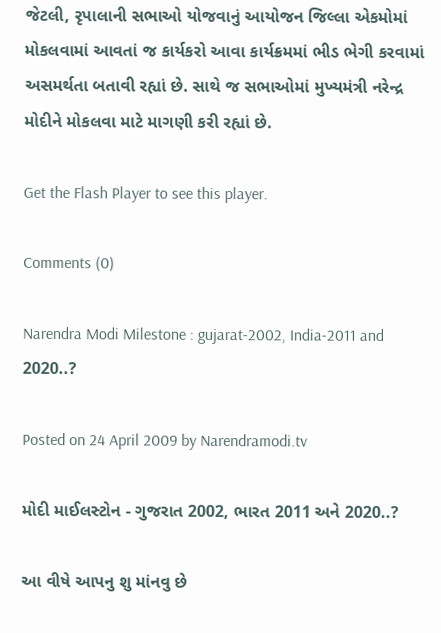જેટલી, રૃપાલાની સભાઓ યોજવાનું આયોજન જિલ્લા એકમોમાં મોકલવામાં આવતાં જ કાર્યકરો આવા કાર્યક્રમમાં ભીડ ભેગી કરવામાં અસમર્થતા બતાવી રહ્યાં છે. સાથે જ સભાઓમાં મુખ્યમંત્રી નરેન્દ્ર મોદીને મોકલવા માટે માગણી કરી રહ્યાં છે.

Get the Flash Player to see this player.

Comments (0)

Narendra Modi Milestone : gujarat-2002, India-2011 and 2020..?

Posted on 24 April 2009 by Narendramodi.tv

મોદી માઈલસ્ટોન - ગુજરાત 2002, ભારત 2011 અને 2020..?

આ વીષે આપનુ શુ માંનવુ છે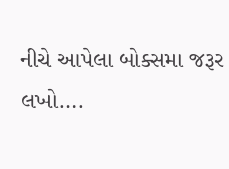નીચે આપેલા બોક્સમા જરૂર લખો….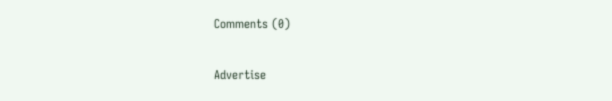Comments (0)

Advertise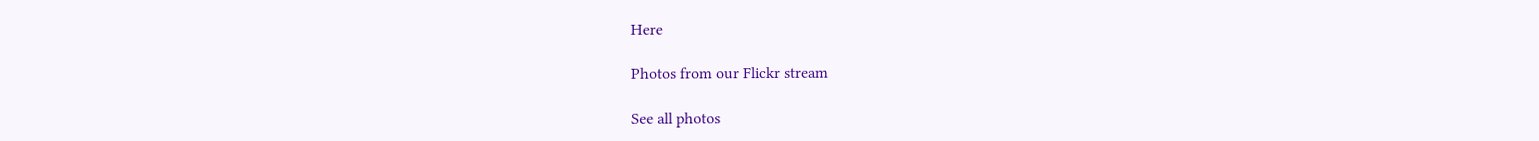Here

Photos from our Flickr stream

See all photos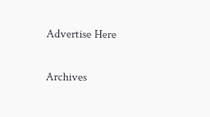Advertise Here

Archives